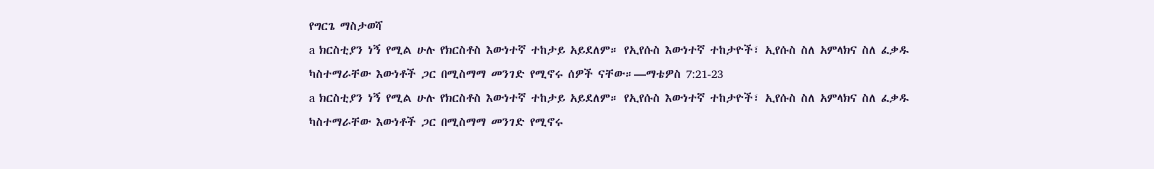የግርጌ ማስታወሻ
a ክርስቲያን ነኝ የሚል ሁሉ የክርስቶስ እውነተኛ ተከታይ አይደለም። የኢየሱስ እውነተኛ ተከታዮች፣ ኢየሱስ ስለ አምላክና ስለ ፈቃዱ ካስተማራቸው እውነቶች ጋር በሚስማማ መንገድ የሚኖሩ ሰዎች ናቸው።—ማቴዎስ 7:21-23
a ክርስቲያን ነኝ የሚል ሁሉ የክርስቶስ እውነተኛ ተከታይ አይደለም። የኢየሱስ እውነተኛ ተከታዮች፣ ኢየሱስ ስለ አምላክና ስለ ፈቃዱ ካስተማራቸው እውነቶች ጋር በሚስማማ መንገድ የሚኖሩ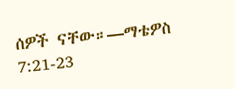ሰዎች ናቸው።—ማቴዎስ 7:21-23